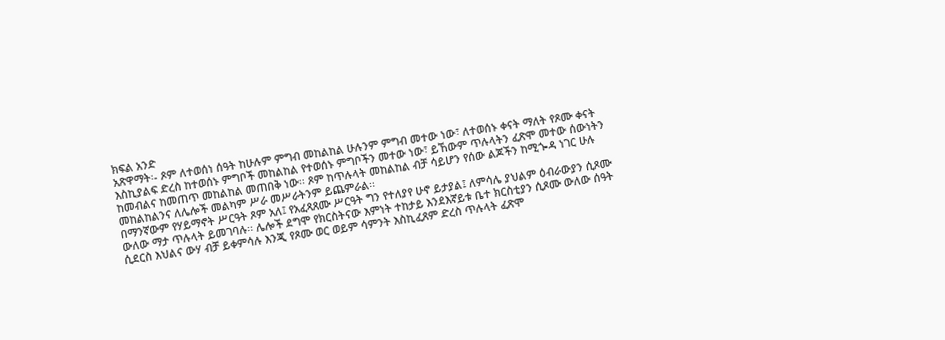ክፍል አንድ
አጽዋማት፡- ጾም ለተወሰነ ሰዓት ከሁሉም ምግብ መከልከል ሁሉንም ምግብ መተው ነው፣ ለተወሰኑ ቀናት ማለት የጾሙ ቀናት እስኪያልፍ ድረስ ከተወሰኑ ምግቦች መከልከል የተወሰኑ ምግቦችን መተው ነው፣ ይኸውም ጥሉላትን ፈጽሞ መተው ሰውነትን ከመብልና ከመጠጥ መከልከል መጠበቅ ነው፡፡ ጾም ከጥሉላት መከልከል ብቻ ሳይሆን የሰው ልጆችን ከሚጐዳ ነገር ሁሉ መከልከልንና ለሌሎች መልካም ሥራ መሥራትንም ይጨምራል፡፡
በማንኛውም የሃይማኖት ሥርዓት ጾም አለ፤ የአፈጻጸሙ ሥርዓት ግን የተለያየ ሁኖ ይታያል፤ ለምሳሌ ያህልም ዕብራውያን ሲጾሙ ውለው ማታ ጥሉላት ይመገባሉ፡፡ ሌሎች ደግሞ የክርስትናው እምነት ተከታይ እንደእኛይቱ ቤተ ክርስቲያን ሲጾሙ ውለው ሰዓት ሲደርስ እህልና ውሃ ብቻ ይቀምሳሉ እንጂ የጾሙ ወር ወይም ሳምንት እስኪፈጸም ድረስ ጥሉላት ፈጽሞ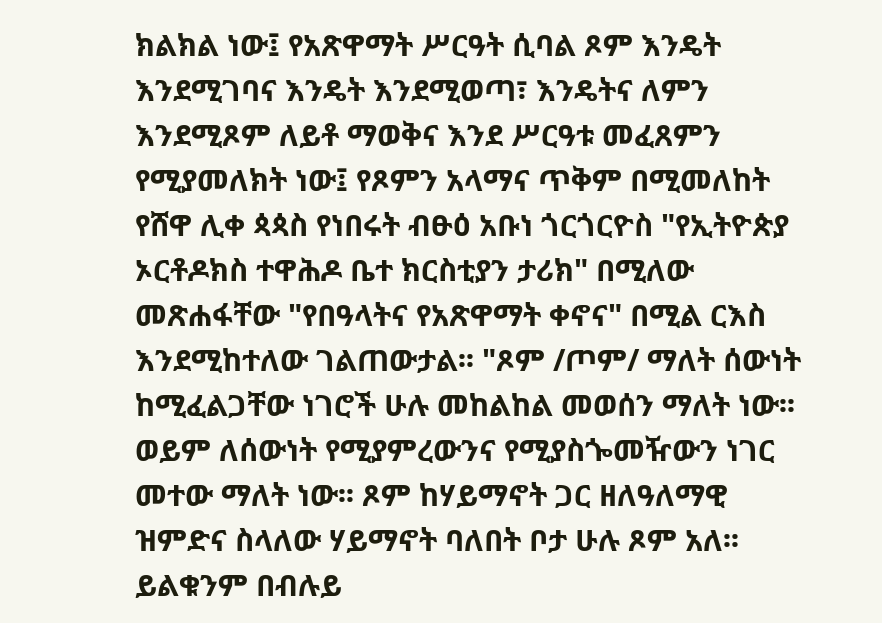ክልክል ነው፤ የአጽዋማት ሥርዓት ሲባል ጾም እንዴት እንደሚገባና እንዴት እንደሚወጣ፣ እንዴትና ለምን እንደሚጾም ለይቶ ማወቅና እንደ ሥርዓቱ መፈጸምን የሚያመለክት ነው፤ የጾምን አላማና ጥቅም በሚመለከት የሸዋ ሊቀ ጳጳስ የነበሩት ብፁዕ አቡነ ጎርጎርዮስ "የኢትዮጵያ ኦርቶዶክስ ተዋሕዶ ቤተ ክርስቲያን ታሪክ" በሚለው መጽሐፋቸው "የበዓላትና የአጽዋማት ቀኖና" በሚል ርእስ እንደሚከተለው ገልጠውታል፡፡ "ጾም /ጦም/ ማለት ሰውነት ከሚፈልጋቸው ነገሮች ሁሉ መከልከል መወሰን ማለት ነው፡፡ ወይም ለሰውነት የሚያምረውንና የሚያስጐመዥውን ነገር መተው ማለት ነው፡፡ ጾም ከሃይማኖት ጋር ዘለዓለማዊ ዝምድና ስላለው ሃይማኖት ባለበት ቦታ ሁሉ ጾም አለ፡፡ ይልቁንም በብሉይ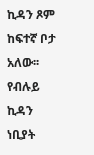ኪዳን ጾም ከፍተኛ ቦታ አለው፡፡ የብሉይ ኪዳን ነቢያት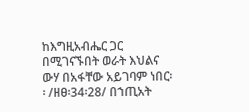ከእግዚአብሔር ጋር በሚገናኙበት ወራት እህልና ውሃ በአፋቸው አይገባም ነበር፡፡ /ዘፀ፡34፡28/ በኀጢአት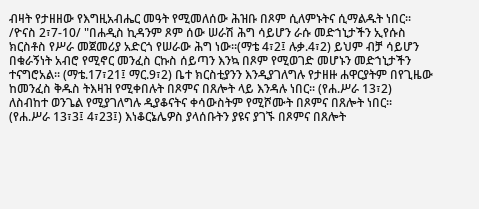ብዛት የታዘዘው የእግዚአብሔር መዓት የሚመለሰው ሕዝቡ በጾም ሲለምኑትና ሲማልዱት ነበር፡፡ /ዮናስ 2፣7-10/ "በሐዲስ ኪዳንም ጾም ሰው ሠራሽ ሕግ ሳይሆን ራሱ መድኀኒታችን ኢየሱስ ክርስቶስ የሥራ መጀመሪያ አድርጎ የሠራው ሕግ ነው፡፡(ማቴ 4፣2፤ ሉቃ.4፣2) ይህም ብቻ ሳይሆን በቁራኝነት አብሮ የሚኖር መንፈስ ርኩስ ሰይጣን እንኳ በጾም የሚወገድ መሆኑን መድኀኒታችን ተናግሮአል፡፡ (ማቴ.17፣21፤ ማር.9፣2) ቤተ ክርስቲያንን እንዲያገለግሉ የታዘዙ ሐዋርያትም በየጊዜው ከመንፈስ ቅዱስ ትእዛዝ የሚቀበሉት በጾምና በጸሎት ላይ እንዳሉ ነበር፡፡ (የሐ.ሥራ 13፣2) ለስብከተ ወንጌል የሚያገለግሉ ዲያቆናትና ቀሳውስትም የሚሾሙት በጾምና በጸሎት ነበር፡፡ (የሐ.ሥራ 13፣3፤ 4፣23፤) እነቆርኔሌዎስ ያላሰቡትን ያዩና ያገኙ በጾምና በጸሎት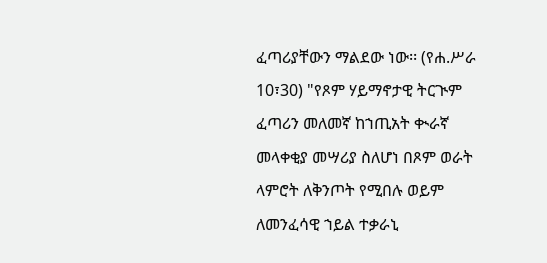ፈጣሪያቸውን ማልደው ነው፡፡ (የሐ.ሥራ 10፣30) "የጾም ሃይማኖታዊ ትርጒም ፈጣሪን መለመኛ ከኀጢአት ቊራኛ መላቀቂያ መሣሪያ ስለሆነ በጾም ወራት ላምሮት ለቅንጦት የሚበሉ ወይም ለመንፈሳዊ ኀይል ተቃራኒ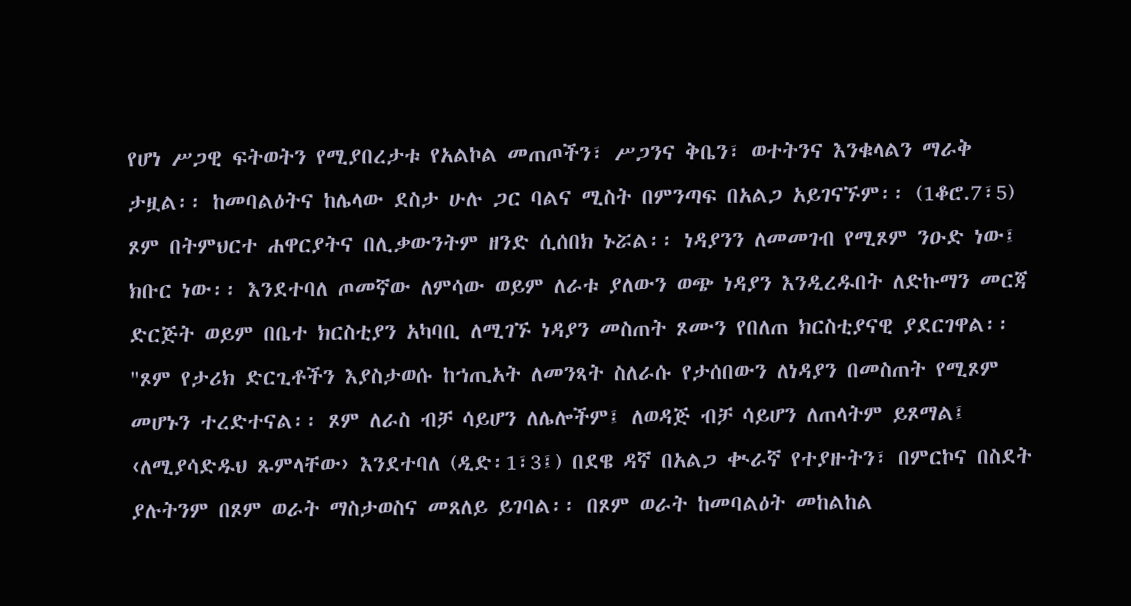የሆነ ሥጋዊ ፍትወትን የሚያበረታቱ የአልኮል መጠጦችን፣ ሥጋንና ቅቤን፣ ወተትንና እንቁላልን ማራቅ ታዟል፡፡ ከመባልዕትና ከሌላው ደስታ ሁሉ ጋር ባልና ሚስት በምንጣፍ በአልጋ አይገናኙም፡፡ (1ቆሮ.7፣5) ጾም በትምህርተ ሐዋርያትና በሊቃውንትም ዘንድ ሲሰበክ ኑሯል፡፡ ነዳያንን ለመመገብ የሚጾም ንዑድ ነው፤ ክቡር ነው፡፡ እንደተባለ ጦመኛው ለምሳው ወይም ለራቱ ያለውን ወጭ ነዳያን እንዲረዱበት ለድኩማን መርጃ ድርጅት ወይም በቤተ ክርስቲያን አካባቢ ለሚገኙ ነዳያን መስጠት ጾሙን የበለጠ ክርስቲያናዊ ያደርገዋል፡፡ "ጾም የታሪክ ድርጊቶችን እያስታወሱ ከኀጢአት ለመንጻት ስለራሱ የታሰበውን ለነዳያን በመስጠት የሚጾም መሆኑን ተረድተናል፡፡ ጾም ለራስ ብቻ ሳይሆን ለሌሎችም፤ ለወዳጅ ብቻ ሳይሆን ለጠላትም ይጾማል፤ ‹ለሚያሳድዱህ ጹምላቸው› እንደተባለ (ዲድ፡1፣3፤) በደዌ ዳኛ በአልጋ ቊራኛ የተያዙትን፣ በምርኮና በስደት ያሉትንም በጾም ወራት ማስታወስና መጸለይ ይገባል፡፡ በጾም ወራት ከመባልዕት መከልከል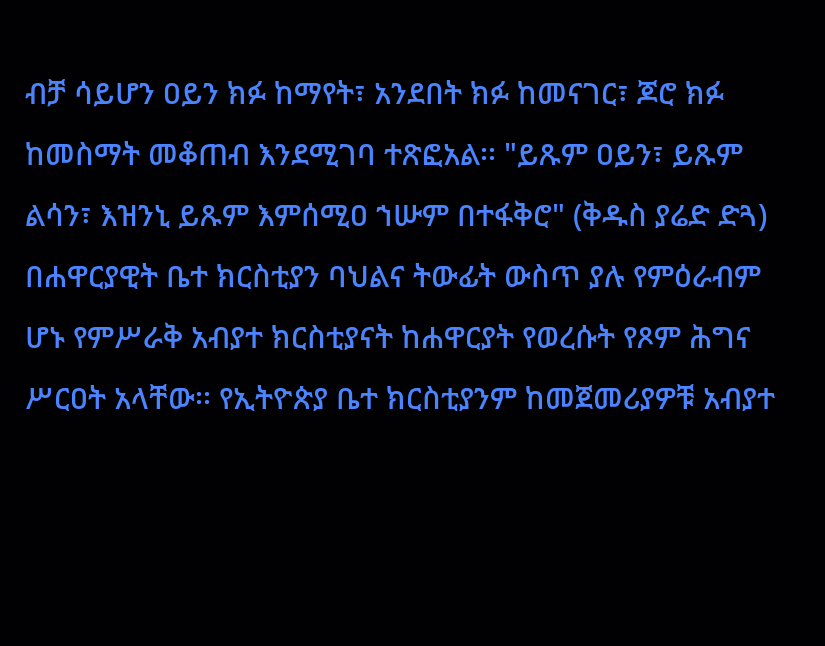ብቻ ሳይሆን ዐይን ክፉ ከማየት፣ አንደበት ክፉ ከመናገር፣ ጆሮ ክፉ ከመስማት መቆጠብ እንደሚገባ ተጽፎአል፡፡ "ይጹም ዐይን፣ ይጹም ልሳን፣ እዝንኒ ይጹም እምሰሚዐ ኀሡም በተፋቅሮ" (ቅዱስ ያሬድ ድጓ) በሐዋርያዊት ቤተ ክርስቲያን ባህልና ትውፊት ውስጥ ያሉ የምዕራብም ሆኑ የምሥራቅ አብያተ ክርስቲያናት ከሐዋርያት የወረሱት የጾም ሕግና ሥርዐት አላቸው፡፡ የኢትዮጵያ ቤተ ክርስቲያንም ከመጀመሪያዎቹ አብያተ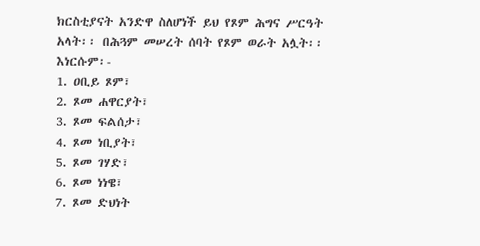ክርስቲያናት አንድዋ ስለሆነች ይህ የጾም ሕግና ሥርዓት አላት፡፡ በሕጓም መሠረት ሰባት የጾም ወራት አሏት፡፡ እነርሱም፡-
1. ዐቢይ ጾም፣
2. ጾመ ሐዋርያት፣
3. ጾመ ፍልሰታ፣
4. ጾመ ነቢያት፣
5. ጾመ ገሃድ፣
6. ጾመ ነነዌ፣
7. ጾመ ድህነት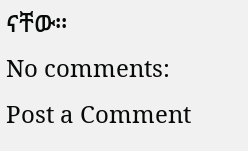ናቸው፡፡
No comments:
Post a Comment